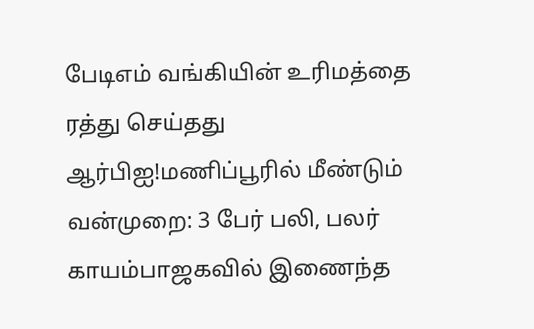பேடிஎம் வங்கியின் உரிமத்தை ரத்து செய்தது ஆர்பிஐ!மணிப்பூரில் மீண்டும் வன்முறை: 3 பேர் பலி, பலர் காயம்பாஜகவில் இணைந்த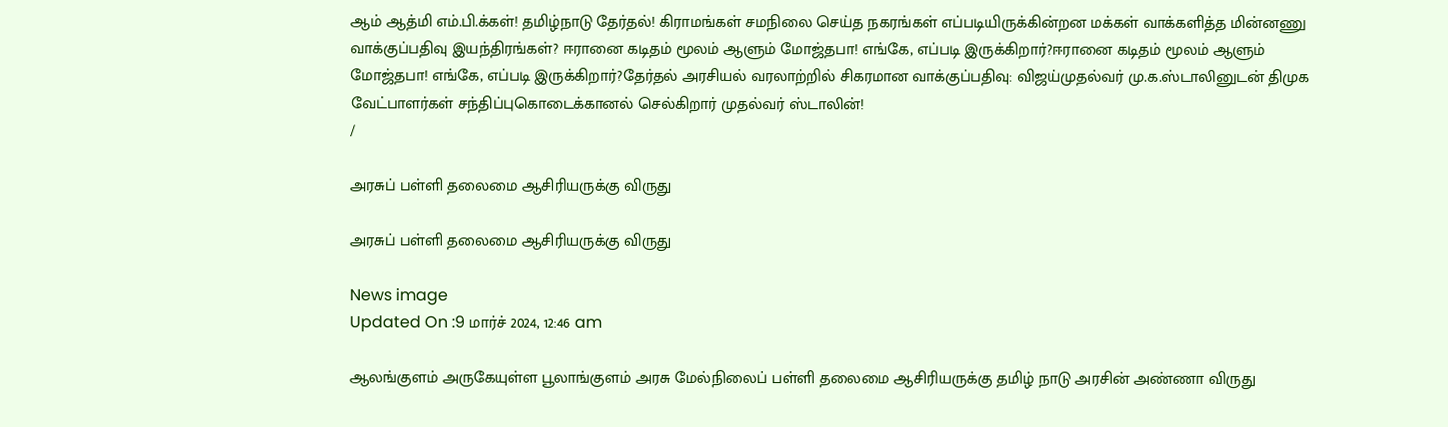ஆம் ஆத்மி எம்.பி.க்கள்! தமிழ்நாடு தேர்தல்! கிராமங்கள் சமநிலை செய்த நகரங்கள் எப்படியிருக்கின்றன மக்கள் வாக்களித்த மின்னணு வாக்குப்பதிவு இயந்திரங்கள்? ஈரானை கடிதம் மூலம் ஆளும் மோஜ்தபா! எங்கே, எப்படி இருக்கிறார்?ஈரானை கடிதம் மூலம் ஆளும் மோஜ்தபா! எங்கே, எப்படி இருக்கிறார்?தேர்தல் அரசியல் வரலாற்றில் சிகரமான வாக்குப்பதிவு: விஜய்முதல்வர் மு.க.ஸ்டாலினுடன் திமுக வேட்பாளர்கள் சந்திப்புகொடைக்கானல் செல்கிறார் முதல்வர் ஸ்டாலின்!
/

அரசுப் பள்ளி தலைமை ஆசிரியருக்கு விருது

அரசுப் பள்ளி தலைமை ஆசிரியருக்கு விருது

News image
Updated On :9 மார்ச் 2024, 12:46 am

ஆலங்குளம் அருகேயுள்ள பூலாங்குளம் அரசு மேல்நிலைப் பள்ளி தலைமை ஆசிரியருக்கு தமிழ் நாடு அரசின் அண்ணா விருது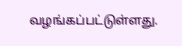வழங்கப்பட்டுள்ளது.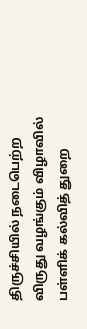திருச்சியில் நடைபெற்ற விருது வழங்கும் விழாவில் பள்ளிக் கல்வித் துறை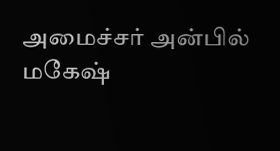அமைச்சர் அன்பில் மகேஷ்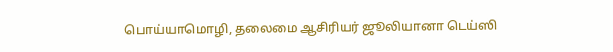பொய்யாமொழி, தலைமை ஆசிரியர் ஜூலியானா டெய்ஸி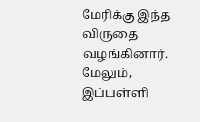மேரிக்கு இந்த விருதை வழங்கினார். மேலும், இப்பள்ளி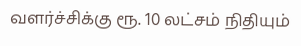வளர்ச்சிக்கு ரூ. 10 லட்சம் நிதியும்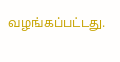வழங்கப்பட்டது.